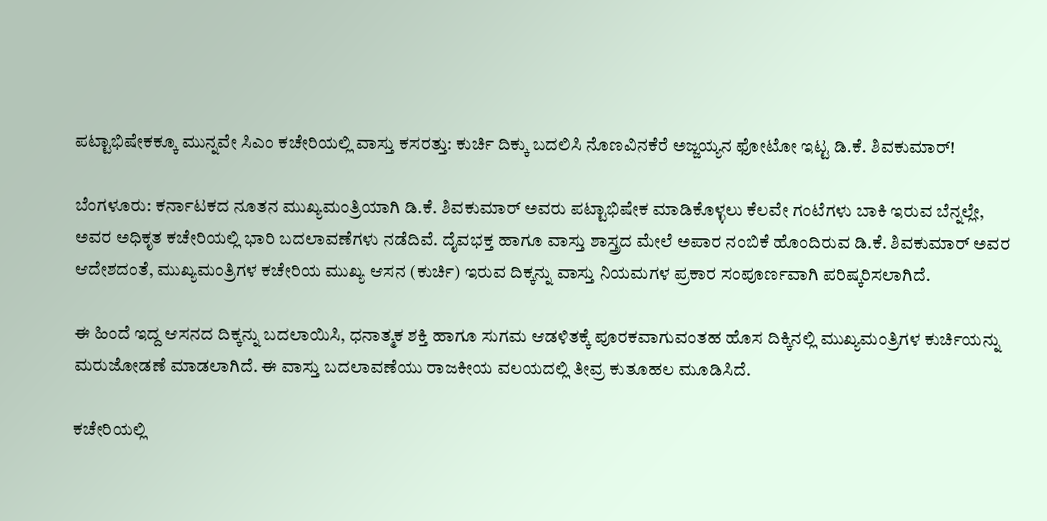ಪಟ್ಟಾಭಿಷೇಕಕ್ಕೂ ಮುನ್ನವೇ ಸಿಎಂ ಕಚೇರಿಯಲ್ಲಿ ವಾಸ್ತು ಕಸರತ್ತು: ಕುರ್ಚಿ ದಿಕ್ಕು ಬದಲಿಸಿ ನೊಣವಿನಕೆರೆ ಅಜ್ಜಯ್ಯನ ಫೋಟೋ ಇಟ್ಟ ಡಿ.ಕೆ. ಶಿವಕುಮಾರ್!

ಬೆಂಗಳೂರು: ಕರ್ನಾಟಕದ ನೂತನ ಮುಖ್ಯಮಂತ್ರಿಯಾಗಿ ಡಿ.ಕೆ. ಶಿವಕುಮಾರ್ ಅವರು ಪಟ್ಟಾಭಿಷೇಕ ಮಾಡಿಕೊಳ್ಳಲು ಕೆಲವೇ ಗಂಟೆಗಳು ಬಾಕಿ ಇರುವ ಬೆನ್ನಲ್ಲೇ, ಅವರ ಅಧಿಕೃತ ಕಚೇರಿಯಲ್ಲಿ ಭಾರಿ ಬದಲಾವಣೆಗಳು ನಡೆದಿವೆ. ದೈವಭಕ್ತ ಹಾಗೂ ವಾಸ್ತು ಶಾಸ್ತ್ರದ ಮೇಲೆ ಅಪಾರ ನಂಬಿಕೆ ಹೊಂದಿರುವ ಡಿ.ಕೆ. ಶಿವಕುಮಾರ್ ಅವರ ಆದೇಶದಂತೆ, ಮುಖ್ಯಮಂತ್ರಿಗಳ ಕಚೇರಿಯ ಮುಖ್ಯ ಆಸನ (ಕುರ್ಚಿ) ಇರುವ ದಿಕ್ಕನ್ನು ವಾಸ್ತು ನಿಯಮಗಳ ಪ್ರಕಾರ ಸಂಪೂರ್ಣವಾಗಿ ಪರಿಷ್ಕರಿಸಲಾಗಿದೆ.

ಈ ಹಿಂದೆ ಇದ್ದ ಆಸನದ ದಿಕ್ಕನ್ನು ಬದಲಾಯಿಸಿ, ಧನಾತ್ಮಕ ಶಕ್ತಿ ಹಾಗೂ ಸುಗಮ ಆಡಳಿತಕ್ಕೆ ಪೂರಕವಾಗುವಂತಹ ಹೊಸ ದಿಕ್ಕಿನಲ್ಲಿ ಮುಖ್ಯಮಂತ್ರಿಗಳ ಕುರ್ಚಿಯನ್ನು ಮರುಜೋಡಣೆ ಮಾಡಲಾಗಿದೆ. ಈ ವಾಸ್ತು ಬದಲಾವಣೆಯು ರಾಜಕೀಯ ವಲಯದಲ್ಲಿ ತೀವ್ರ ಕುತೂಹಲ ಮೂಡಿಸಿದೆ.

ಕಚೇರಿಯಲ್ಲಿ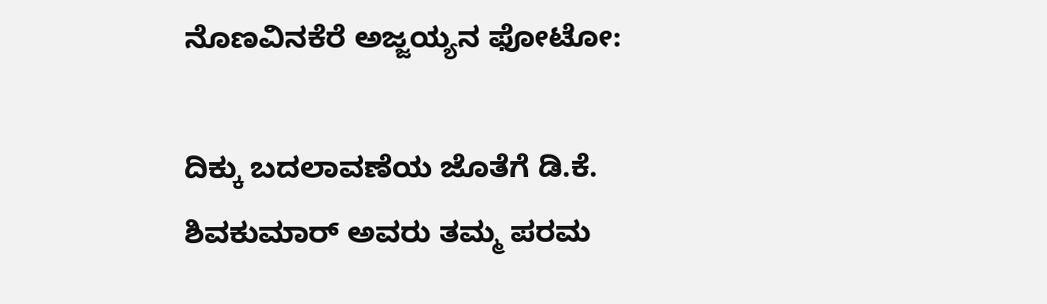ನೊಣವಿನಕೆರೆ ಅಜ್ಜಯ್ಯನ ಫೋಟೋ:

ದಿಕ್ಕು ಬದಲಾವಣೆಯ ಜೊತೆಗೆ ಡಿ.ಕೆ. ಶಿವಕುಮಾರ್ ಅವರು ತಮ್ಮ ಪರಮ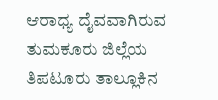ಆರಾಧ್ಯ ದೈವವಾಗಿರುವ ತುಮಕೂರು ಜಿಲ್ಲೆಯ ತಿಪಟೂರು ತಾಲ್ಲೂಕಿನ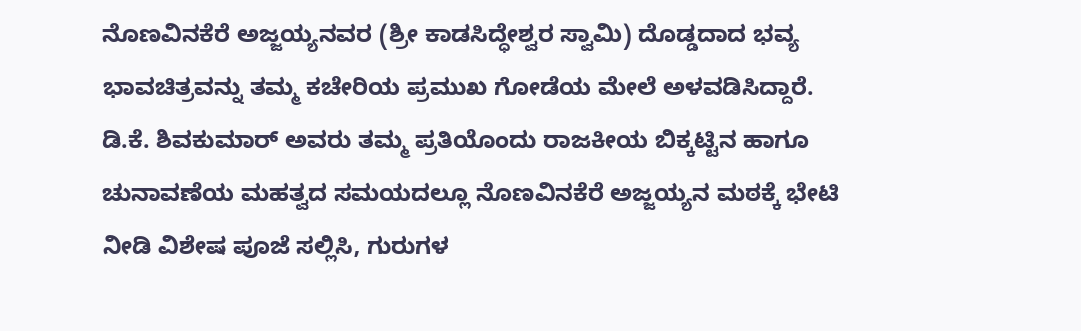ನೊಣವಿನಕೆರೆ ಅಜ್ಜಯ್ಯನವರ (ಶ್ರೀ ಕಾಡಸಿದ್ಧೇಶ್ವರ ಸ್ವಾಮಿ) ದೊಡ್ಡದಾದ ಭವ್ಯ ಭಾವಚಿತ್ರವನ್ನು ತಮ್ಮ ಕಚೇರಿಯ ಪ್ರಮುಖ ಗೋಡೆಯ ಮೇಲೆ ಅಳವಡಿಸಿದ್ದಾರೆ. ಡಿ.ಕೆ. ಶಿವಕುಮಾರ್ ಅವರು ತಮ್ಮ ಪ್ರತಿಯೊಂದು ರಾಜಕೀಯ ಬಿಕ್ಕಟ್ಟಿನ ಹಾಗೂ ಚುನಾವಣೆಯ ಮಹತ್ವದ ಸಮಯದಲ್ಲೂ ನೊಣವಿನಕೆರೆ ಅಜ್ಜಯ್ಯನ ಮಠಕ್ಕೆ ಭೇಟಿ ನೀಡಿ ವಿಶೇಷ ಪೂಜೆ ಸಲ್ಲಿಸಿ, ಗುರುಗಳ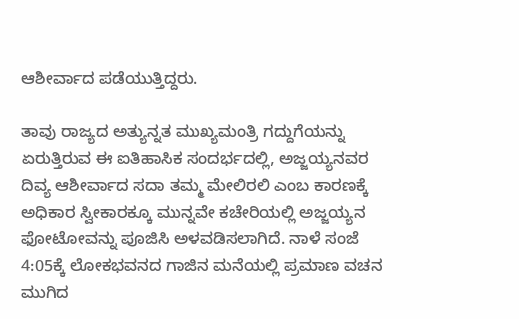ಆಶೀರ್ವಾದ ಪಡೆಯುತ್ತಿದ್ದರು.

ತಾವು ರಾಜ್ಯದ ಅತ್ಯುನ್ನತ ಮುಖ್ಯಮಂತ್ರಿ ಗದ್ದುಗೆಯನ್ನು ಏರುತ್ತಿರುವ ಈ ಐತಿಹಾಸಿಕ ಸಂದರ್ಭದಲ್ಲಿ, ಅಜ್ಜಯ್ಯನವರ ದಿವ್ಯ ಆಶೀರ್ವಾದ ಸದಾ ತಮ್ಮ ಮೇಲಿರಲಿ ಎಂಬ ಕಾರಣಕ್ಕೆ ಅಧಿಕಾರ ಸ್ವೀಕಾರಕ್ಕೂ ಮುನ್ನವೇ ಕಚೇರಿಯಲ್ಲಿ ಅಜ್ಜಯ್ಯನ ಫೋಟೋವನ್ನು ಪೂಜಿಸಿ ಅಳವಡಿಸಲಾಗಿದೆ. ನಾಳೆ ಸಂಜೆ 4:05ಕ್ಕೆ ಲೋಕಭವನದ ಗಾಜಿನ ಮನೆಯಲ್ಲಿ ಪ್ರಮಾಣ ವಚನ ಮುಗಿದ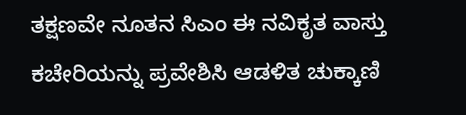ತಕ್ಷಣವೇ ನೂತನ ಸಿಎಂ ಈ ನವಿಕೃತ ವಾಸ್ತು ಕಚೇರಿಯನ್ನು ಪ್ರವೇಶಿಸಿ ಆಡಳಿತ ಚುಕ್ಕಾಣಿ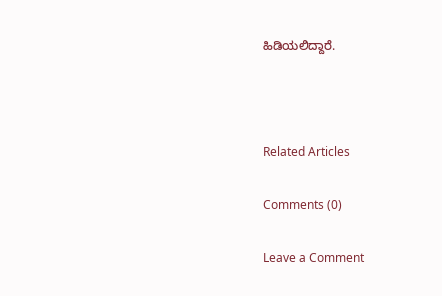ಹಿಡಿಯಲಿದ್ದಾರೆ.



Related Articles

Comments (0)

Leave a Comment